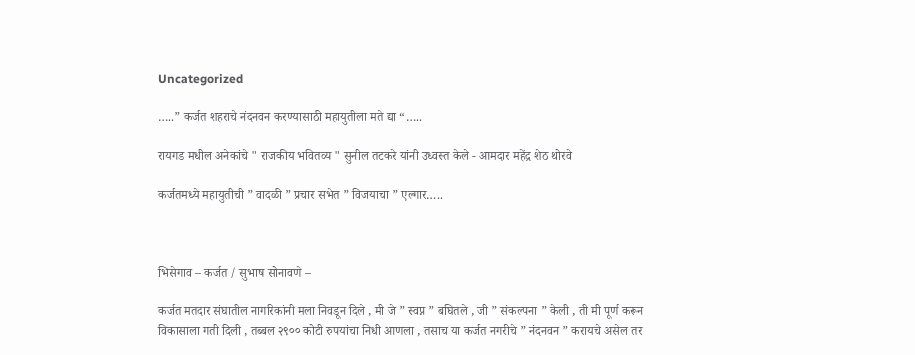Uncategorized

…..” कर्जत शहराचे नंदनवन करण्यासाठी महायुतीला मते द्या “…..

रायगड मधील अनेकांचे " राजकीय भवितव्य " सुनील तटकरे यांनी उध्वस्त केले - आमदार महेंद्र शेठ थोरवे

कर्जतमध्ये महायुतीची ” वादळी ” प्रचार सभेत ” विजयाचा ” एल्गार…..



भिसेगाव – कर्जत / सुभाष सोनावणे –

कर्जत मतदार संघातील नागरिकांनी मला निवडून दिले , मी जे ” स्वप्न ” बघितले , जी ” संकल्पना ” केली , ती मी पूर्ण करून विकासाला गती दिली , तब्बल २९०० कोटी रुपयांचा निधी आणला , तसाच या कर्जत नगरीचे ” नंदनवन ” करायचे असेल तर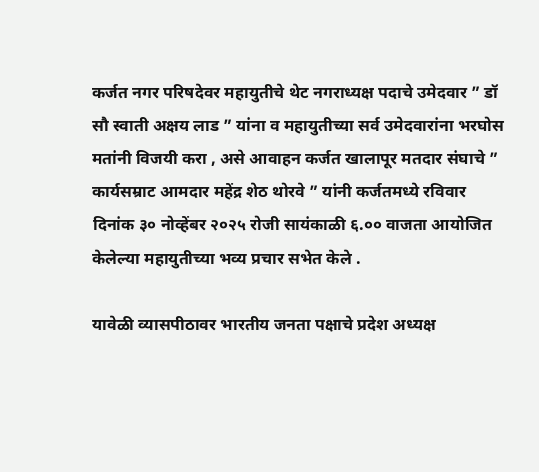कर्जत नगर परिषदेवर महायुतीचे थेट नगराध्यक्ष पदाचे उमेदवार ” डॉ सौ स्वाती अक्षय लाड ” यांना व महायुतीच्या सर्व उमेदवारांना भरघोस मतांनी विजयी करा , असे आवाहन कर्जत खालापूर मतदार संघाचे ” कार्यसम्राट आमदार महेंद्र शेठ थोरवे ” यांनी कर्जतमध्ये रविवार दिनांक ३० नोव्हेंबर २०२५ रोजी सायंकाळी ६.०० वाजता आयोजित केलेल्या महायुतीच्या भव्य प्रचार सभेत केले .

यावेळी व्यासपीठावर भारतीय जनता पक्षाचे प्रदेश अध्यक्ष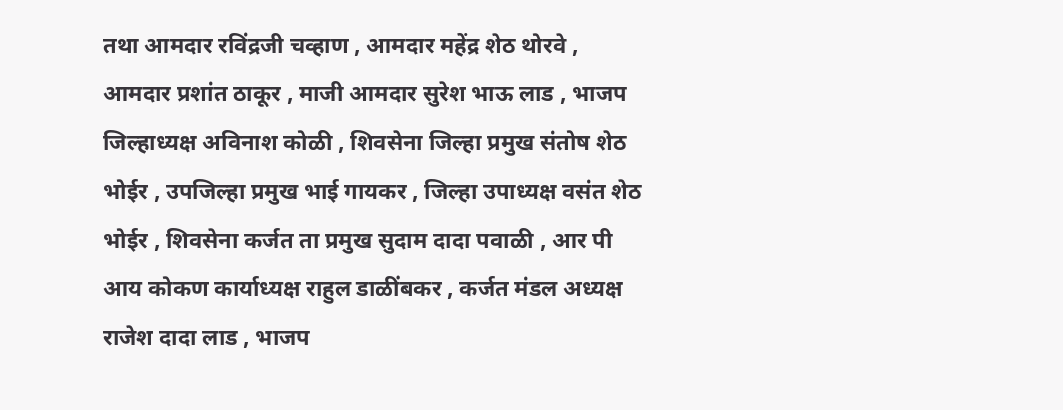तथा आमदार रविंद्रजी चव्हाण , आमदार महेंद्र शेठ थोरवे , आमदार प्रशांत ठाकूर , माजी आमदार सुरेश भाऊ लाड , भाजप जिल्हाध्यक्ष अविनाश कोळी , शिवसेना जिल्हा प्रमुख संतोष शेठ भोईर , उपजिल्हा प्रमुख भाई गायकर , जिल्हा उपाध्यक्ष वसंत शेठ भोईर , शिवसेना कर्जत ता प्रमुख सुदाम दादा पवाळी , आर पी आय कोकण कार्याध्यक्ष राहुल डाळींबकर , कर्जत मंडल अध्यक्ष राजेश दादा लाड , भाजप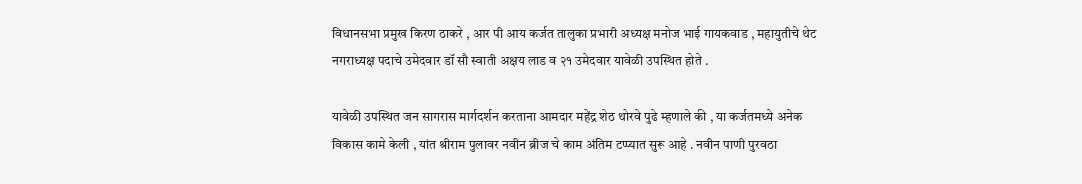विधानसभा प्रमुख किरण ठाकरे , आर पी आय कर्जत तालुका प्रभारी अध्यक्ष मनोज भाई गायकवाड , महायुतीचे थेट नगराध्यक्ष पदाचे उमेदवार डॉ सौ स्वाती अक्षय लाड व २१ उमेदवार यावेळी उपस्थित होते .

यावेळी उपस्थित जन सागरास मार्गदर्शन करताना आमदार महेंद्र शेठ थोरवे पुढे म्हणाले की , या कर्जतमध्ये अनेक विकास कामे केली , यांत श्रीराम पुलावर नवीन ब्रीज चे काम अंतिम टप्प्यात सुरू आहे . नवीन पाणी पुरवठा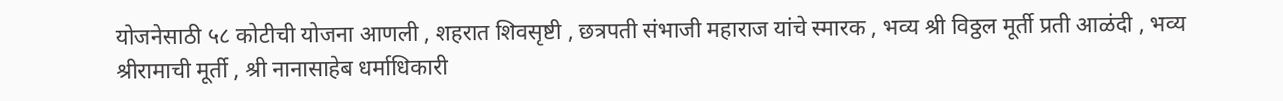योजनेसाठी ५८ कोटीची योजना आणली , शहरात शिवसृष्टी , छत्रपती संभाजी महाराज यांचे स्मारक , भव्य श्री विठ्ठल मूर्ती प्रती आळंदी , भव्य श्रीरामाची मूर्ती , श्री नानासाहेब धर्माधिकारी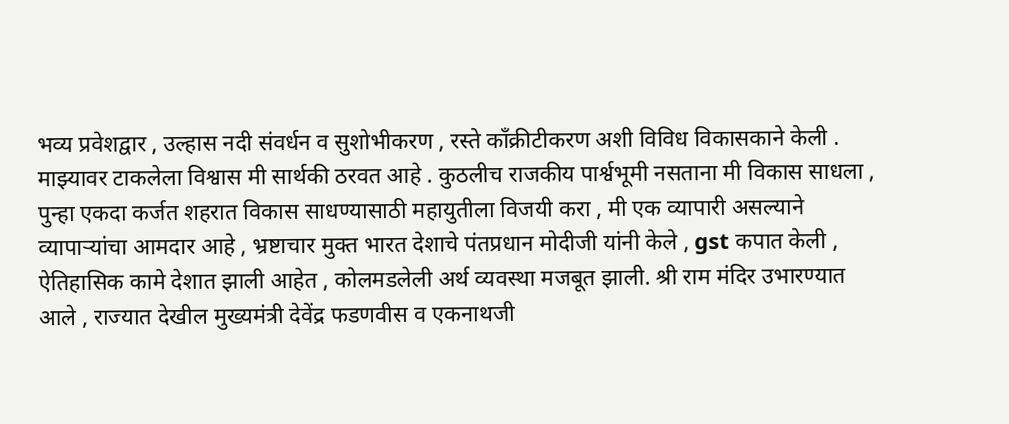भव्य प्रवेशद्वार , उल्हास नदी संवर्धन व सुशोभीकरण , रस्ते काँक्रीटीकरण अशी विविध विकासकाने केली . माझ्यावर टाकलेला विश्वास मी सार्थकी ठरवत आहे . कुठलीच राजकीय पार्श्वभूमी नसताना मी विकास साधला , पुन्हा एकदा कर्जत शहरात विकास साधण्यासाठी महायुतीला विजयी करा , मी एक व्यापारी असल्याने व्यापाऱ्यांचा आमदार आहे , भ्रष्टाचार मुक्त भारत देशाचे पंतप्रधान मोदीजी यांनी केले , gst कपात केली , ऐतिहासिक कामे देशात झाली आहेत , कोलमडलेली अर्थ व्यवस्था मजबूत झाली. श्री राम मंदिर उभारण्यात आले , राज्यात देखील मुख्यमंत्री देवेंद्र फडणवीस व एकनाथजी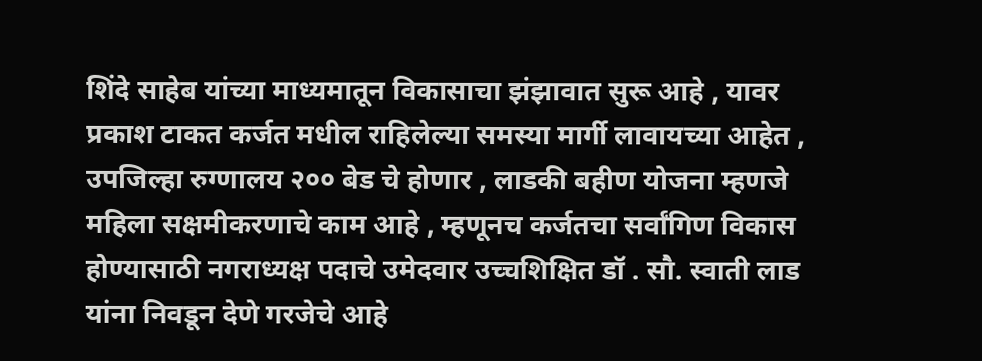शिंदे साहेब यांच्या माध्यमातून विकासाचा झंझावात सुरू आहे , यावर प्रकाश टाकत कर्जत मधील राहिलेल्या समस्या मार्गी लावायच्या आहेत , उपजिल्हा रुग्णालय २०० बेड चे होणार , लाडकी बहीण योजना म्हणजे महिला सक्षमीकरणाचे काम आहे , म्हणूनच कर्जतचा सर्वांगिण विकास होण्यासाठी नगराध्यक्ष पदाचे उमेदवार उच्चशिक्षित डॉ . सौ. स्वाती लाड यांना निवडून देणे गरजेचे आहे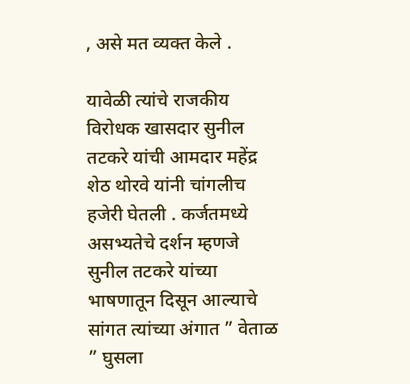, असे मत व्यक्त केले .

यावेळी त्यांचे राजकीय विरोधक खासदार सुनील तटकरे यांची आमदार महेंद्र शेठ थोरवे यांनी चांगलीच हजेरी घेतली . कर्जतमध्ये असभ्यतेचे दर्शन म्हणजे सुनील तटकरे यांच्या भाषणातून दिसून आल्याचे सांगत त्यांच्या अंगात ” वेताळ ” घुसला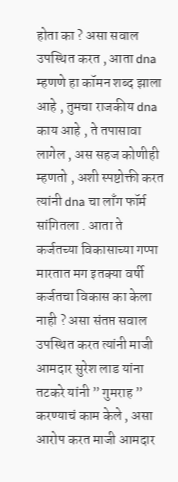होता का ? असा सवाल उपस्थित करत , आता dna म्हणणे हा कॉमन शब्द झाला आहे , तुमचा राजकीय dna काय आहे , ते तपासावा लागेल , अस सहज कोणीही म्हणतो , अशी स्पष्टोक्ती करत त्यांनी dna चा लाँग फॉर्म सांगितला . आता ते कर्जतच्या विकासाच्या गप्पा मारतात मग इतक्या वर्षी कर्जतचा विकास का केला नाही ? असा संतप्त सवाल उपस्थित करत त्यांनी माजी आमदार सुरेश लाड यांना तटकरे यांनी ” गुमराह ” करण्याचं काम केले , असा आरोप करत माजी आमदार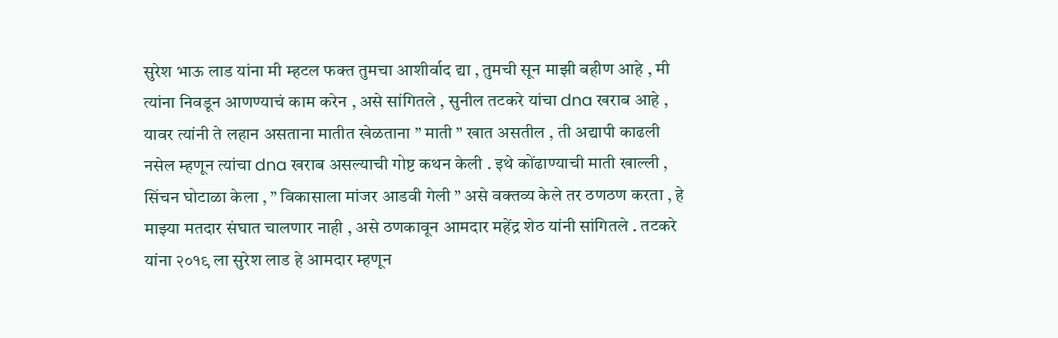सुरेश भाऊ लाड यांना मी म्हटल फक्त तुमचा आशीर्वाद द्या , तुमची सून माझी बहीण आहे , मी त्यांना निवडून आणण्याचं काम करेन , असे सांगितले , सुनील तटकरे यांचा dna खराब आहे , यावर त्यांनी ते लहान असताना मातीत खेळताना ” माती ” खात असतील , ती अद्यापी काढली नसेल म्हणून त्यांचा dna खराब असल्याची गोष्ट कथन केली . इथे कोंढाण्याची माती खाल्ली , सिंचन घोटाळा केला , ” विकासाला मांजर आडवी गेली ” असे वक्तव्य केले तर ठणठण करता , हे माझ्या मतदार संघात चालणार नाही , असे ठणकावून आमदार महेंद्र शेठ यांनी सांगितले . तटकरे यांना २०१९ ला सुरेश लाड हे आमदार म्हणून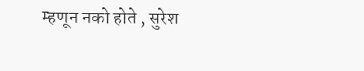म्हणून नको होते , सुरेश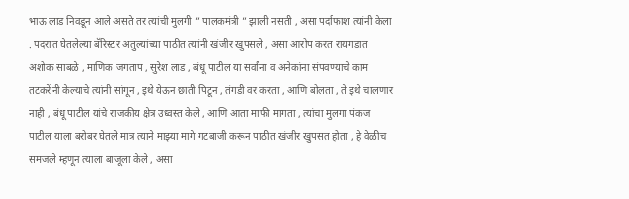भाऊ लाड निवडून आले असते तर त्यांची मुलगी ” पालकमंत्री ” झाली नसती , असा पर्दाफाश त्यांनी केला . पदरात घेतलेल्या बॅरिस्टर अतुल्यांच्या पाठीत त्यांनी खंजीर खुपसले , असा आरोप करत रायगडात अशोक साबळे , माणिक जगताप , सुरेश लाड , बंधू पाटील या सर्वांना व अनेकांना संपवण्याचे काम तटकरेंनी केल्याचे त्यांनी सांगून , इथे येऊन छाती पिटून , तंगडी वर करता , आणि बोलता , ते इथे चालणार नाही , बंधू पाटील यांचे राजकीय क्षेत्र उध्वस्त केले , आणि आता माफी मागता , त्यांचा मुलगा पंकज पाटील याला बरोबर घेतले मात्र त्याने माझ्या मागे गटबाजी करून पाठीत खंजीर खुपसत होता , हे वेळीच समजले म्हणून त्याला बाजूला केले , असा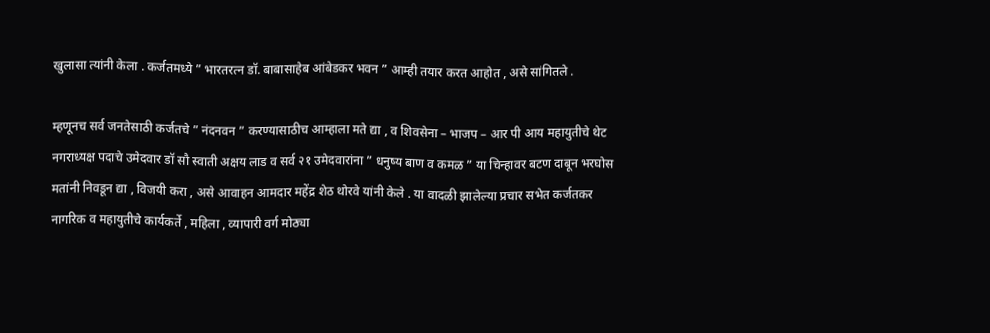खुलासा त्यांनी केला . कर्जतमध्ये ” भारतरत्न डॉ. बाबासाहेब आंबेडकर भवन ” आम्ही तयार करत आहोत , असे सांगितले .

म्हणूनच सर्व जनतेसाठी कर्जतचे ” नंदनवन ” करण्यासाठीच आम्हाला मते द्या , व शिवसेना – भाजप – आर पी आय महायुतीचे थेट नगराध्यक्ष पदाचे उमेदवार डॉ सौ स्वाती अक्षय लाड व सर्व २१ उमेदवारांना ” धनुष्य बाण व कमळ ” या चिन्हावर बटण दाबून भरघोस मतांनी निवडून द्या , विजयी करा , असे आवाहन आमदार महेंद्र शेठ थोरवे यांनी केले . या वादळी झालेल्या प्रचार सभेत कर्जतकर नागरिक व महायुतीचे कार्यकर्ते , महिला , व्यापारी वर्ग मोठ्या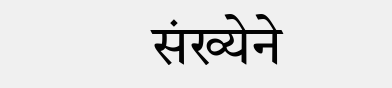संख्येने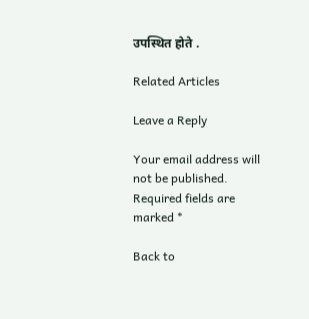उपस्थित होते .

Related Articles

Leave a Reply

Your email address will not be published. Required fields are marked *

Back to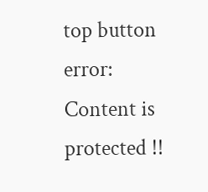top button
error: Content is protected !!